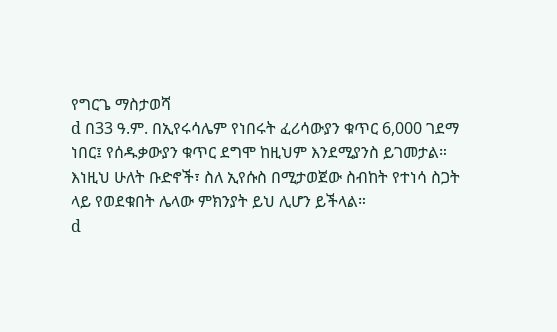የግርጌ ማስታወሻ
d በ33 ዓ.ም. በኢየሩሳሌም የነበሩት ፈሪሳውያን ቁጥር 6,000 ገደማ ነበር፤ የሰዱቃውያን ቁጥር ደግሞ ከዚህም እንደሚያንስ ይገመታል። እነዚህ ሁለት ቡድኖች፣ ስለ ኢየሱስ በሚታወጀው ስብከት የተነሳ ስጋት ላይ የወደቁበት ሌላው ምክንያት ይህ ሊሆን ይችላል።
d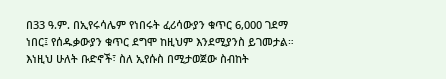በ33 ዓ.ም. በኢየሩሳሌም የነበሩት ፈሪሳውያን ቁጥር 6,000 ገደማ ነበር፤ የሰዱቃውያን ቁጥር ደግሞ ከዚህም እንደሚያንስ ይገመታል። እነዚህ ሁለት ቡድኖች፣ ስለ ኢየሱስ በሚታወጀው ስብከት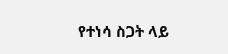የተነሳ ስጋት ላይ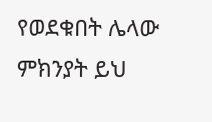የወደቁበት ሌላው ምክንያት ይህ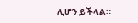ሊሆን ይችላል።